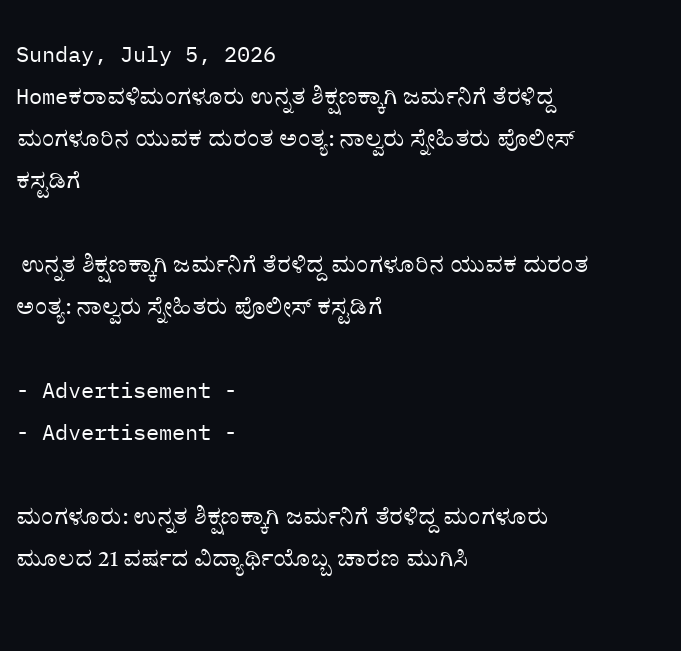Sunday, July 5, 2026
Homeಕರಾವಳಿಮಂಗಳೂರು ಉನ್ನತ ಶಿಕ್ಷಣಕ್ಕಾಗಿ ಜರ್ಮನಿಗೆ ತೆರಳಿದ್ದ ಮಂಗಳೂರಿನ ಯುವಕ ದುರಂತ ಅಂತ್ಯ: ನಾಲ್ವರು ಸ್ನೇಹಿತರು ಪೊಲೀಸ್ ಕಸ್ಟಡಿಗೆ

 ಉನ್ನತ ಶಿಕ್ಷಣಕ್ಕಾಗಿ ಜರ್ಮನಿಗೆ ತೆರಳಿದ್ದ ಮಂಗಳೂರಿನ ಯುವಕ ದುರಂತ ಅಂತ್ಯ: ನಾಲ್ವರು ಸ್ನೇಹಿತರು ಪೊಲೀಸ್ ಕಸ್ಟಡಿಗೆ

- Advertisement -
- Advertisement -

ಮಂಗಳೂರು: ಉನ್ನತ ಶಿಕ್ಷಣಕ್ಕಾಗಿ ಜರ್ಮನಿಗೆ ತೆರಳಿದ್ದ ಮಂಗಳೂರು ಮೂಲದ 21 ವರ್ಷದ ವಿದ್ಯಾರ್ಥಿಯೊಬ್ಬ ಚಾರಣ ಮುಗಿಸಿ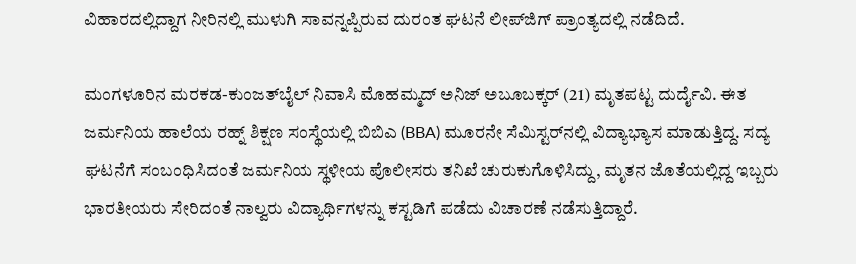ವಿಹಾರದಲ್ಲಿದ್ದಾಗ ನೀರಿನಲ್ಲಿ ಮುಳುಗಿ ಸಾವನ್ನಪ್ಪಿರುವ ದುರಂತ ಘಟನೆ ಲೀಪ್‌ಜಿಗ್ ಪ್ರಾಂತ್ಯದಲ್ಲಿ ನಡೆದಿದೆ.

ಮಂಗಳೂರಿನ ಮರಕಡ-ಕುಂಜತ್‌ಬೈಲ್ ನಿವಾಸಿ ಮೊಹಮ್ಮದ್ ಅನಿಜ್‌ ಅಬೂಬಕ್ಕರ್ (21) ಮೃತಪಟ್ಟ ದುರ್ದೈವಿ. ಈತ ಜರ್ಮನಿಯ ಹಾಲೆಯ ರಹ್ನ್ ಶಿಕ್ಷಣ ಸಂಸ್ಥೆಯಲ್ಲಿ ಬಿಬಿಎ (BBA) ಮೂರನೇ ಸೆಮಿಸ್ಟರ್‌ನಲ್ಲಿ ವಿದ್ಯಾಭ್ಯಾಸ ಮಾಡುತ್ತಿದ್ದ. ಸದ್ಯ ಘಟನೆಗೆ ಸಂಬಂಧಿಸಿದಂತೆ ಜರ್ಮನಿಯ ಸ್ಥಳೀಯ ಪೊಲೀಸರು ತನಿಖೆ ಚುರುಕುಗೊಳಿಸಿದ್ದು, ಮೃತನ ಜೊತೆಯಲ್ಲಿದ್ದ ಇಬ್ಬರು ಭಾರತೀಯರು ಸೇರಿದಂತೆ ನಾಲ್ವರು ವಿದ್ಯಾರ್ಥಿಗಳನ್ನು ಕಸ್ಟಡಿಗೆ ಪಡೆದು ವಿಚಾರಣೆ ನಡೆಸುತ್ತಿದ್ದಾರೆ.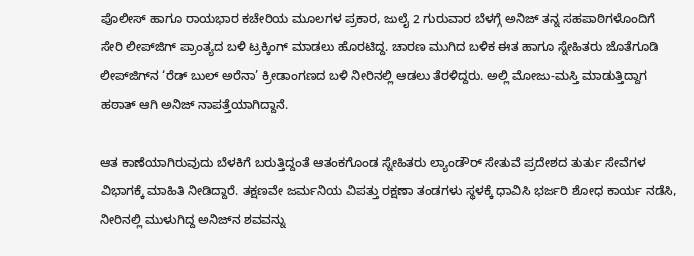ಪೊಲೀಸ್ ಹಾಗೂ ರಾಯಭಾರ ಕಚೇರಿಯ ಮೂಲಗಳ ಪ್ರಕಾರ, ಜುಲೈ 2 ಗುರುವಾರ ಬೆಳಗ್ಗೆ ಅನಿಜ್ ತನ್ನ ಸಹಪಾಠಿಗಳೊಂದಿಗೆ ಸೇರಿ ಲೀಪ್‌ಜಿಗ್ ಪ್ರಾಂತ್ಯದ ಬಳಿ ಟ್ರಕ್ಕಿಂಗ್ ಮಾಡಲು ಹೊರಟಿದ್ದ. ಚಾರಣ ಮುಗಿದ ಬಳಿಕ ಈತ ಹಾಗೂ ಸ್ನೇಹಿತರು ಜೊತೆಗೂಡಿ ಲೀಪ್‌ಜಿಗ್‌ನ ‘ರೆಡ್ ಬುಲ್ ಅರೆನಾ’ ಕ್ರೀಡಾಂಗಣದ ಬಳಿ ನೀರಿನಲ್ಲಿ ಆಡಲು ತೆರಳಿದ್ದರು. ಅಲ್ಲಿ ಮೋಜು-ಮಸ್ತಿ ಮಾಡುತ್ತಿದ್ದಾಗ ಹಠಾತ್ ಆಗಿ ಅನಿಜ್ ನಾಪತ್ತೆಯಾಗಿದ್ದಾನೆ.

ಆತ ಕಾಣೆಯಾಗಿರುವುದು ಬೆಳಕಿಗೆ ಬರುತ್ತಿದ್ದಂತೆ ಆತಂಕಗೊಂಡ ಸ್ನೇಹಿತರು ಲ್ಯಾಂಡೌರ್ ಸೇತುವೆ ಪ್ರದೇಶದ ತುರ್ತು ಸೇವೆಗಳ ವಿಭಾಗಕ್ಕೆ ಮಾಹಿತಿ ನೀಡಿದ್ದಾರೆ. ತಕ್ಷಣವೇ ಜರ್ಮನಿಯ ವಿಪತ್ತು ರಕ್ಷಣಾ ತಂಡಗಳು ಸ್ಥಳಕ್ಕೆ ಧಾವಿಸಿ ಭರ್ಜರಿ ಶೋಧ ಕಾರ್ಯ ನಡೆಸಿ, ನೀರಿನಲ್ಲಿ ಮುಳುಗಿದ್ದ ಅನಿಜ್‌ನ ಶವವನ್ನು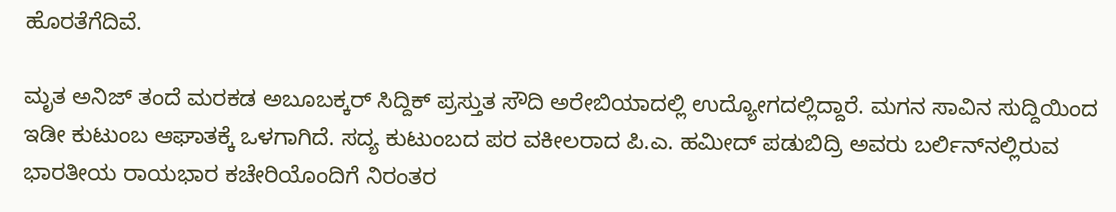ಹೊರತೆಗೆದಿವೆ.

ಮೃತ ಅನಿಜ್ ತಂದೆ ಮರಕಡ ಅಬೂಬಕ್ಕರ್ ಸಿದ್ದಿಕ್ ಪ್ರಸ್ತುತ ಸೌದಿ ಅರೇಬಿಯಾದಲ್ಲಿ ಉದ್ಯೋಗದಲ್ಲಿದ್ದಾರೆ. ಮಗನ ಸಾವಿನ ಸುದ್ದಿಯಿಂದ ಇಡೀ ಕುಟುಂಬ ಆಘಾತಕ್ಕೆ ಒಳಗಾಗಿದೆ. ಸದ್ಯ ಕುಟುಂಬದ ಪರ ವಕೀಲರಾದ ಪಿ.ಎ. ಹಮೀದ್ ಪಡುಬಿದ್ರಿ ಅವರು ಬರ್ಲಿನ್‌ನಲ್ಲಿರುವ ಭಾರತೀಯ ರಾಯಭಾರ ಕಚೇರಿಯೊಂದಿಗೆ ನಿರಂತರ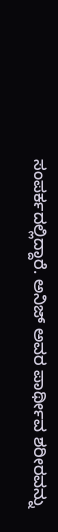ಸಂಪರ್ಕದಲ್ಲಿದ್ದಾರೆ. ಅನಿಜ್ ಅವರ ಪಾರ್ಥೀವ ಶರೀರವನ್ನು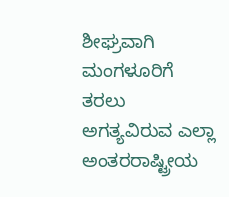ಶೀಘ್ರವಾಗಿ ಮಂಗಳೂರಿಗೆ ತರಲು ಅಗತ್ಯವಿರುವ ಎಲ್ಲಾ ಅಂತರರಾಷ್ಟ್ರೀಯ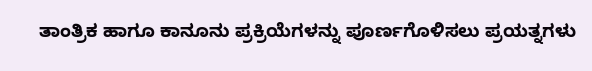ತಾಂತ್ರಿಕ ಹಾಗೂ ಕಾನೂನು ಪ್ರಕ್ರಿಯೆಗಳನ್ನು ಪೂರ್ಣಗೊಳಿಸಲು ಪ್ರಯತ್ನಗಳು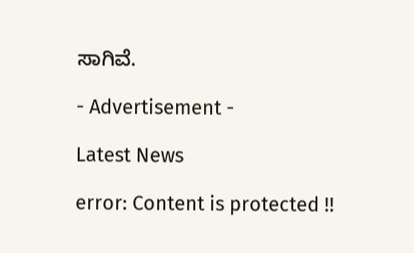ಸಾಗಿವೆ.

- Advertisement -

Latest News

error: Content is protected !!